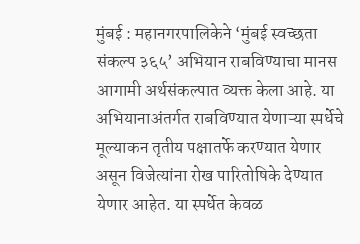मुंबई : महानगरपालिकेने ‘मुंबई स्वच्छता संकल्प ३६५’ अभियान राबविण्याचा मानस आगामी अर्थसंकल्पात व्यक्त केला आहे. या अभियानाअंतर्गत राबविण्यात येणाऱ्या स्पर्धेचे मूल्याकन तृतीय पक्षातर्फे करण्यात येणार असून विजेत्यांना रोख पारितोषिके देण्यात येणार आहेत. या स्पर्धेत केवळ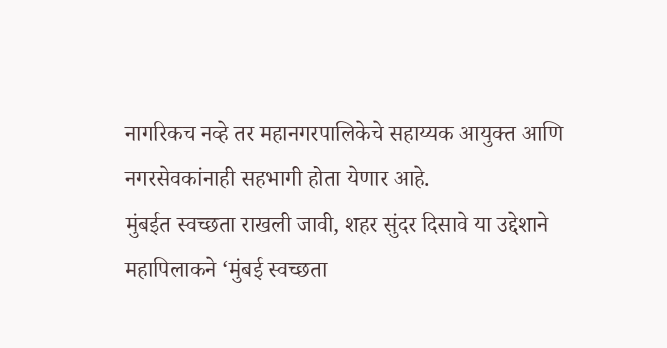नागरिकच नव्हे तर महानगरपालिकेचे सहाय्यक आयुक्त आणि नगरसेवकांनाही सहभागी होता येणार आहे.
मुंबईत स्वच्छता राखली जावी, शहर सुंदर दिसावे या उद्देशाने महापिलाकने ‘मुंबई स्वच्छता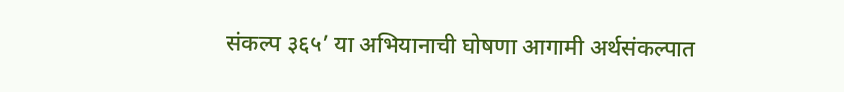संकल्प ३६५’ या अभियानाची घोषणा आगामी अर्थसंकल्पात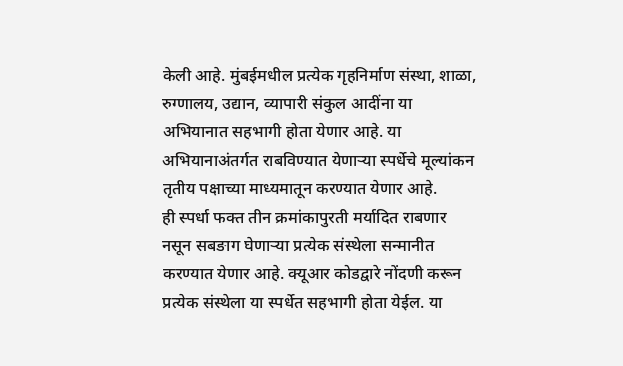केली आहे. मुंबईमधील प्रत्येक गृहनिर्माण संस्था, शाळा, रुग्णालय, उद्यान, व्यापारी संकुल आदींना या अभियानात सहभागी होता येणार आहे. या अभियानाअंतर्गत राबविण्यात येणाऱ्या स्पर्धेचे मूल्यांकन तृतीय पक्षाच्या माध्यमातून करण्यात येणार आहे.
ही स्पर्धा फक्त तीन क्रमांकापुरती मर्यादित राबणार नसून सबङाग घेणाऱ्या प्रत्येक संस्थेला सन्मानीत करण्यात येणार आहे. क्यूआर कोडद्वारे नोंदणी करून प्रत्येक संस्थेला या स्पर्धेत सहभागी होता येईल. या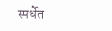स्पर्धेत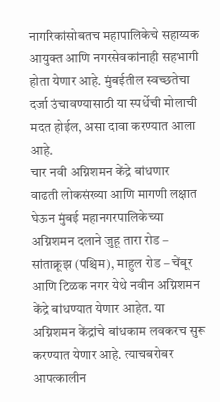नागरिकांसोबतच महापालिकेचे सहाय्यक आयुक्त आणि नगरसेवकांनाही सहभागी होता येणार आहे. मुंबईतील स्वच्छतेचा दर्जा उंचावण्यासाठी या स्पर्धेची मोलाची मदत होईल, असा दावा करण्यात आला आहे.
चार नवी अग्निशमन केंद्रे बांधणार
वाढती लोकसंख्या आणि मागणी लक्षात घेऊन मुंबई महानगरपालिकेच्या अग्निशमन दलाने जुहू तारा रोड – सांताक्रूझ (पश्चिम), माहुल रोड – चेंबूर आणि टिळक नगर येथे नवीन अग्निशमन केंद्रे बांधण्यात येणार आहेत. या अग्निशमन केंद्रांचे बांधकाम लवकरच सुरू करण्यात येणार आहे. त्याचबरोबर आपत्कालीन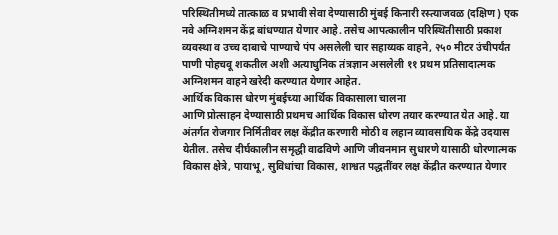परिस्थितीमध्ये तात्काळ व प्रभावी सेवा देण्यासाठी मुंबई किनारी रस्त्याजवळ (दक्षिण) एक नवे अग्निशमन केंद्र बांधण्यात येणार आहे. तसेच आपत्कालीन परिस्थितीसाठी प्रकाश व्यवस्था व उच्च दाबाचे पाण्याचे पंप असलेली चार सहाय्यक वाहने, २५० मीटर उंचीपर्यंत पाणी पोहचवू शकतील अशी अत्याधुनिक तंत्रज्ञान असलेली ११ प्रथम प्रतिसादात्मक अग्निशमन वाहने खरेदी करण्यात येणार आहेत.
आर्थिक विकास धोरण मुंबईच्या आर्थिक विकासाला चालना
आणि प्रोत्साहन देण्यासाठी प्रथमच आर्थिक विकास धोरण तयार करण्यात येत आहे. या अंतर्गत रोजगार निर्मितीवर लक्ष केंद्रीत करणारी मोठी व लहान व्यावसायिक केंद्रे उदयास येतील. तसेच दीर्घकालीन समृद्धी वाढविणे आणि जीवनमान सुधारणे यासाठी धोरणात्मक विकास क्षेत्रे, पायाभू, सुविधांचा विकास, शाश्वत पद्धतींवर लक्ष केंद्रीत करण्यात येणार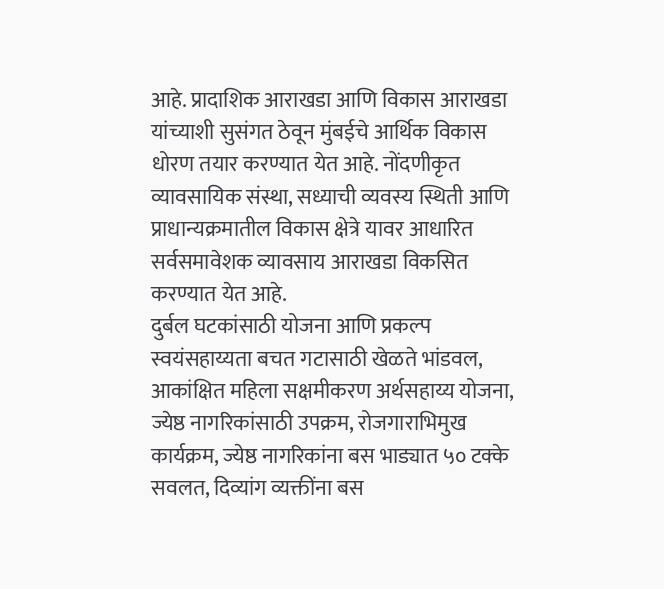आहे. प्रादाशिक आराखडा आणि विकास आराखडा यांच्याशी सुसंगत ठेवून मुंबईचे आर्थिक विकास धोरण तयार करण्यात येत आहे. नोंदणीकृत व्यावसायिक संस्था, सध्याची व्यवस्य स्थिती आणि प्राधान्यक्रमातील विकास क्षेत्रे यावर आधारित सर्वसमावेशक व्यावसाय आराखडा विकसित करण्यात येत आहे.
दुर्बल घटकांसाठी योजना आणि प्रकल्प
स्वयंसहाय्यता बचत गटासाठी खेळते भांडवल, आकांक्षित महिला सक्षमीकरण अर्थसहाय्य योजना, ज्येष्ठ नागरिकांसाठी उपक्रम, रोजगाराभिमुख कार्यक्रम, ज्येष्ठ नागरिकांना बस भाड्यात ५० टक्के सवलत, दिव्यांग व्यक्तींना बस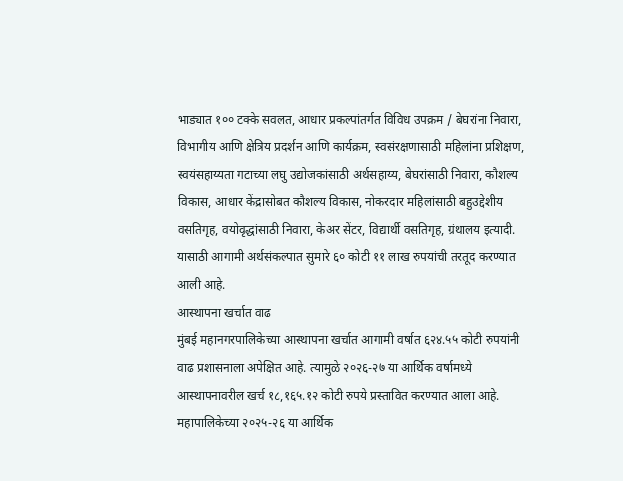भाड्यात १०० टक्के सवलत, आधार प्रकल्पांतर्गत विविध उपक्रम / बेघरांना निवारा, विभागीय आणि क्षेत्रिय प्रदर्शन आणि कार्यक्रम, स्वसंरक्षणासाठी महिलांना प्रशिक्षण, स्वयंसहाय्यता गटाच्या लघु उद्योजकांसाठी अर्थसहाय्य, बेघरांसाठी निवारा, कौशल्य विकास, आधार केंद्रासोबत कौशल्य विकास, नोकरदार महिलांसाठी बहुउद्देशीय वसतिगृह, वयोवृद्धांसाठी निवारा, केअर सेंटर, विद्यार्थी वसतिगृह, ग्रंथालय इत्यादी. यासाठी आगामी अर्थसंकल्पात सुमारे ६० कोटी ११ लाख रुपयांची तरतूद करण्यात आली आहे.
आस्थापना खर्चात वाढ
मुंबई महानगरपालिकेच्या आस्थापना खर्चात आगामी वर्षात ६२४.५५ कोटी रुपयांनी वाढ प्रशासनाला अपेक्षित आहे. त्यामुळे २०२६-२७ या आर्थिक वर्षामध्ये आस्थापनावरील खर्च १८,१६५.१२ कोटी रुपये प्रस्तावित करण्यात आला आहे. महापालिकेच्या २०२५-२६ या आर्थिक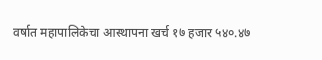वर्षात महापालिकेचा आस्थापना खर्च १७ हजार ५४०.४७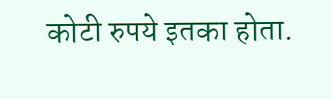कोटी रुपये इतका होता.